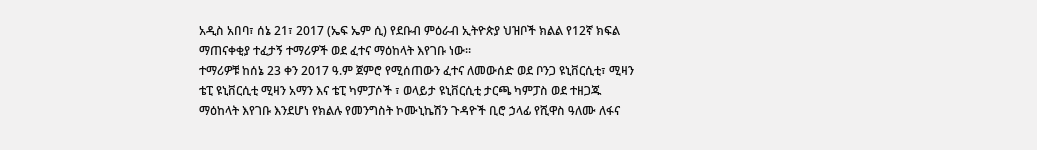አዲስ አበባ፣ ሰኔ 21፣ 2017 (ኤፍ ኤም ሲ) የደቡብ ምዕራብ ኢትዮጵያ ህዝቦች ክልል የ12ኛ ክፍል ማጠናቀቂያ ተፈታኝ ተማሪዎች ወደ ፈተና ማዕከላት እየገቡ ነው።
ተማሪዎቹ ከሰኔ 23 ቀን 2017 ዓ.ም ጀምሮ የሚሰጠውን ፈተና ለመውሰድ ወደ ቦንጋ ዩኒቨርሲቲ፣ ሚዛን ቴፒ ዩኒቨርሲቲ ሚዛን አማን እና ቴፒ ካምፓሶች ፣ ወላይታ ዩኒቨርሲቲ ታርጫ ካምፓስ ወደ ተዘጋጁ ማዕከላት እየገቡ እንደሆነ የክልሉ የመንግስት ኮሙኒኬሽን ጉዳዮች ቢሮ ኃላፊ የሺዋስ ዓለሙ ለፋና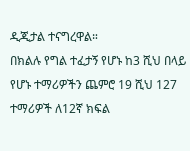ዲጂታል ተናግረዋል።
በክልሉ የግል ተፈታኝ የሆኑ ከ3 ሺህ በላይ የሆኑ ተማሪዎችን ጨምሮ 19 ሺህ 127 ተማሪዎች ለ12ኛ ክፍል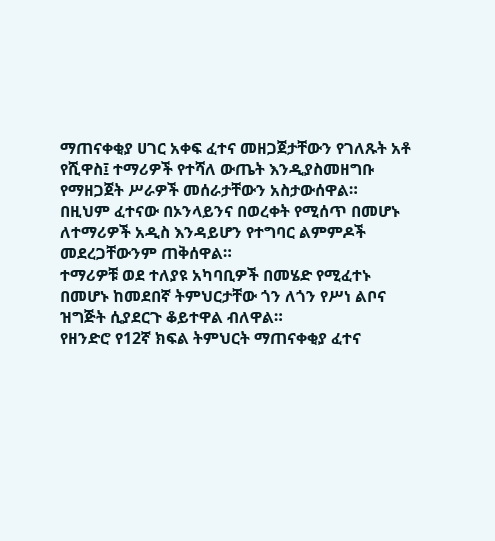ማጠናቀቂያ ሀገር አቀፍ ፈተና መዘጋጀታቸውን የገለጹት አቶ የሺዋስ፤ ተማሪዎች የተሻለ ውጤት እንዲያስመዘግቡ የማዘጋጀት ሥራዎች መሰራታቸውን አስታውሰዋል።
በዚህም ፈተናው በኦንላይንና በወረቀት የሚሰጥ በመሆኑ ለተማሪዎች አዲስ እንዳይሆን የተግባር ልምምዶች መደረጋቸውንም ጠቅሰዋል።
ተማሪዎቹ ወደ ተለያዩ አካባቢዎች በመሄድ የሚፈተኑ በመሆኑ ከመደበኛ ትምህርታቸው ጎን ለጎን የሥነ ልቦና ዝግጅት ሲያደርጉ ቆይተዋል ብለዋል።
የዘንድሮ የ12ኛ ክፍል ትምህርት ማጠናቀቂያ ፈተና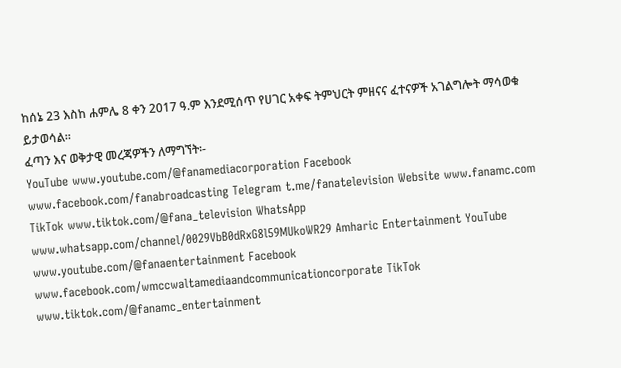ከሰኔ 23 እስከ ሐምሌ 8 ቀን 2017 ዓ.ም እንደሚሰጥ የሀገር አቀፍ ትምህርት ምዘናና ፈተናዎች አገልግሎት ማሳወቁ ይታወሳል።
ፈጣን እና ወቅታዊ መረጃዎችን ለማግኘት፡-
YouTube www.youtube.com/@fanamediacorporation Facebook www.facebook.com/fanabroadcasting Telegram t.me/fanatelevision Website www.fanamc.com TikTok www.tiktok.com/@fana_television WhatsApp www.whatsapp.com/channel/0029VbB0dRxG8l59MUkoWR29 Amharic Entertainment YouTube www.youtube.com/@fanaentertainment Facebook www.facebook.com/wmccwaltamediaandcommunicationcorporate TikTok www.tiktok.com/@fanamc_entertainment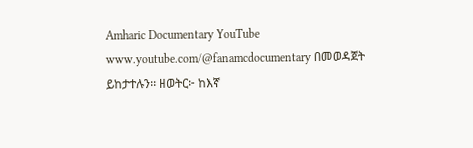Amharic Documentary YouTube www.youtube.com/@fanamcdocumentary በመወዳጀት ይከታተሉን፡፡ ዘወትር፦ ከእኛ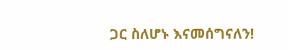ጋር ስለሆኑ እናመሰግናለን!